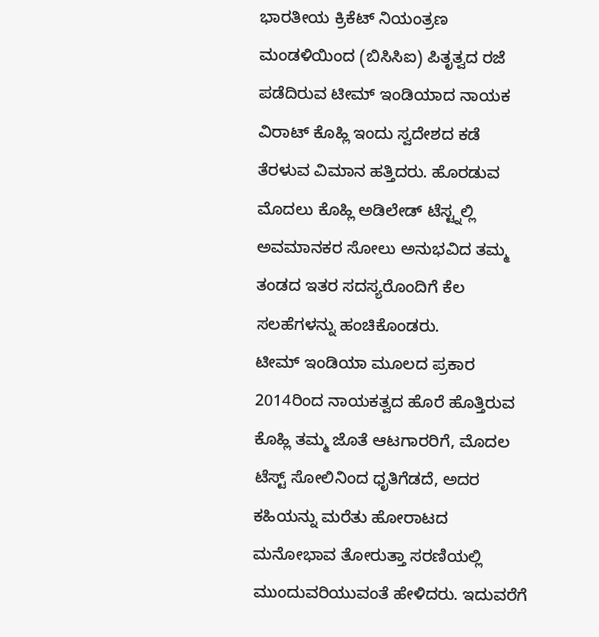ಭಾರತೀಯ ಕ್ರಿಕೆಟ್ ನಿಯಂತ್ರಣ ಮಂಡಳಿಯಿಂದ (ಬಿಸಿಸಿಐ) ಪಿತೃತ್ವದ ರಜೆ ಪಡೆದಿರುವ ಟೀಮ್ ಇಂಡಿಯಾದ ನಾಯಕ ವಿರಾಟ್ ಕೊಹ್ಲಿ ಇಂದು ಸ್ವದೇಶದ ಕಡೆ ತೆರಳುವ ವಿಮಾನ ಹತ್ತಿದರು. ಹೊರಡುವ ಮೊದಲು ಕೊಹ್ಲಿ ಅಡಿಲೇಡ್ ಟೆಸ್ಟ್ನಲ್ಲಿ ಅವಮಾನಕರ ಸೋಲು ಅನುಭವಿದ ತಮ್ಮ ತಂಡದ ಇತರ ಸದಸ್ಯರೊಂದಿಗೆ ಕೆಲ ಸಲಹೆಗಳನ್ನು ಹಂಚಿಕೊಂಡರು.
ಟೀಮ್ ಇಂಡಿಯಾ ಮೂಲದ ಪ್ರಕಾರ 2014ರಿಂದ ನಾಯಕತ್ವದ ಹೊರೆ ಹೊತ್ತಿರುವ ಕೊಹ್ಲಿ ತಮ್ಮ ಜೊತೆ ಆಟಗಾರರಿಗೆ, ಮೊದಲ ಟೆಸ್ಟ್ ಸೋಲಿನಿಂದ ಧೃತಿಗೆಡದೆ, ಅದರ ಕಹಿಯನ್ನು ಮರೆತು ಹೋರಾಟದ ಮನೋಭಾವ ತೋರುತ್ತಾ ಸರಣಿಯಲ್ಲಿ ಮುಂದುವರಿಯುವಂತೆ ಹೇಳಿದರು. ಇದುವರೆಗೆ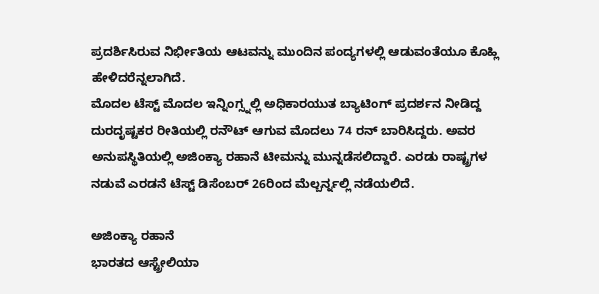ಪ್ರದರ್ಶಿಸಿರುವ ನಿರ್ಭೀತಿಯ ಆಟವನ್ನು ಮುಂದಿನ ಪಂದ್ಯಗಳಲ್ಲಿ ಆಡುವಂತೆಯೂ ಕೊಹ್ಲಿ ಹೇಳಿದರೆನ್ನಲಾಗಿದೆ.
ಮೊದಲ ಟೆಸ್ಟ್ ಮೊದಲ ಇನ್ನಿಂಗ್ಸ್ನಲ್ಲಿ ಅಧಿಕಾರಯುತ ಬ್ಯಾಟಿಂಗ್ ಪ್ರದರ್ಶನ ನೀಡಿದ್ದ ದುರದೃಷ್ಟಕರ ರೀತಿಯಲ್ಲಿ ರನೌಟ್ ಆಗುವ ಮೊದಲು 74 ರನ್ ಬಾರಿಸಿದ್ದರು. ಅವರ ಅನುಪಸ್ಥಿತಿಯಲ್ಲಿ ಅಜಿಂಕ್ಯಾ ರಹಾನೆ ಟೀಮನ್ನು ಮುನ್ನಡೆಸಲಿದ್ದಾರೆ. ಎರಡು ರಾಷ್ಟ್ರಗಳ ನಡುವೆ ಎರಡನೆ ಟೆಸ್ಟ್ ಡಿಸೆಂಬರ್ 26ರಿಂದ ಮೆಲ್ಬರ್ನ್ನಲ್ಲಿ ನಡೆಯಲಿದೆ.

ಅಜಿಂಕ್ಯಾ ರಹಾನೆ
ಭಾರತದ ಆಸ್ಟ್ರೇಲಿಯಾ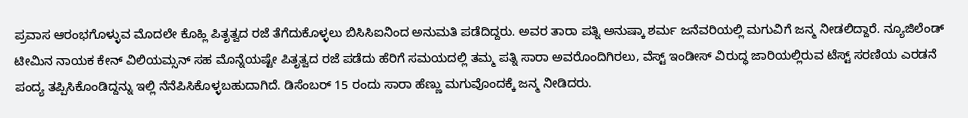ಪ್ರವಾಸ ಆರಂಭಗೊಳ್ಳುವ ಮೊದಲೇ ಕೊಹ್ಲಿ ಪಿತೃತ್ವದ ರಜೆ ತೆಗೆದುಕೊಳ್ಳಲು ಬಿಸಿಸಿಐನಿಂದ ಅನುಮತಿ ಪಡೆದಿದ್ದರು. ಅವರ ತಾರಾ ಪತ್ನಿ ಅನುಷ್ಕಾ ಶರ್ಮ ಜನೆವರಿಯಲ್ಲಿ ಮಗುವಿಗೆ ಜನ್ಮ ನೀಡಲಿದ್ದಾರೆ. ನ್ಯೂಜಿಲೆಂಡ್ ಟೀಮಿನ ನಾಯಕ ಕೇನ್ ವಿಲಿಯಮ್ಸನ್ ಸಹ ಮೊನ್ನೆಯಷ್ಟೇ ಪಿತೃತ್ವದ ರಜೆ ಪಡೆದು ಹೆರಿಗೆ ಸಮಯದಲ್ಲಿ ತಮ್ಮ ಪತ್ನಿ ಸಾರಾ ಅವರೊಂದಿಗಿರಲು, ವೆಸ್ಟ್ ಇಂಡೀಸ್ ವಿರುದ್ಧ ಜಾರಿಯಲ್ಲಿರುವ ಟೆಸ್ಟ್ ಸರಣಿಯ ಎರಡನೆ ಪಂದ್ಯ ತಪ್ಪಿಸಿಕೊಂಡಿದ್ದನ್ನು ಇಲ್ಲಿ ನೆನೆಪಿಸಿಕೊಳ್ಳಬಹುದಾಗಿದೆ. ಡಿಸೆಂಬರ್ 15 ರಂದು ಸಾರಾ ಹೆಣ್ಣು ಮಗುವೊಂದಕ್ಕೆ ಜನ್ಮ ನೀಡಿದರು.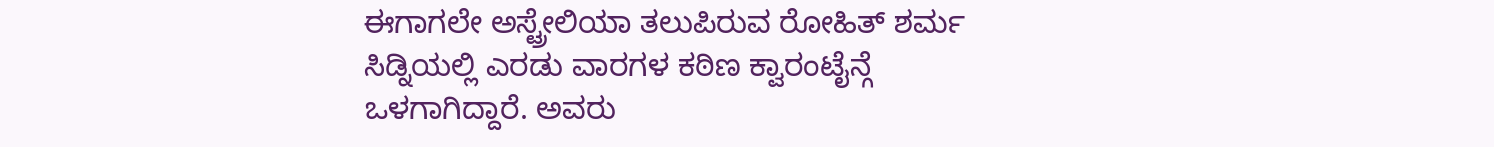ಈಗಾಗಲೇ ಅಸ್ಟ್ರೇಲಿಯಾ ತಲುಪಿರುವ ರೋಹಿತ್ ಶರ್ಮ ಸಿಡ್ನಿಯಲ್ಲಿ ಎರಡು ವಾರಗಳ ಕಠಿಣ ಕ್ವಾರಂಟೈನ್ಗೆ ಒಳಗಾಗಿದ್ದಾರೆ. ಅವರು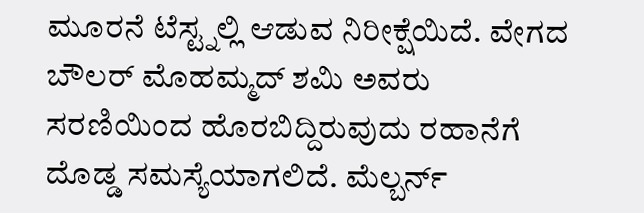ಮೂರನೆ ಟೆಸ್ಟ್ನಲ್ಲಿ ಆಡುವ ನಿರೀಕ್ಷೆಯಿದೆ. ವೇಗದ ಬೌಲರ್ ಮೊಹಮ್ಮದ್ ಶಮಿ ಅವರು ಸರಣಿಯಿಂದ ಹೊರಬಿದ್ದಿರುವುದು ರಹಾನೆಗೆ ದೊಡ್ಡ ಸಮಸ್ಯೆಯಾಗಲಿದೆ. ಮೆಲ್ಬರ್ನ್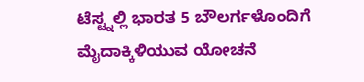ಟೆಸ್ಟ್ನಲ್ಲಿ ಭಾರತ 5 ಬೌಲರ್ಗಳೊಂದಿಗೆ ಮೈದಾಕ್ಕಿಳಿಯುವ ಯೋಚನೆ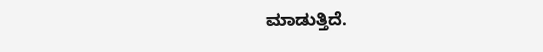ಮಾಡುತ್ತಿದೆ.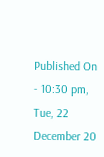Published On - 10:30 pm, Tue, 22 December 20